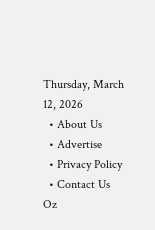Thursday, March 12, 2026
  • About Us
  • Advertise
  • Privacy Policy
  • Contact Us
Oz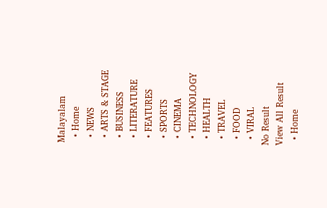Malayalam
  • Home
  • NEWS
  • ARTS & STAGE
  • BUSINESS
  • LITERATURE
  • FEATURES
  • SPORTS
  • CINEMA
  • TECHNOLOGY
  • HEALTH
  • TRAVEL
  • FOOD
  • VIRAL
No Result
View All Result
  • Home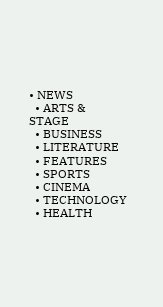• NEWS
  • ARTS & STAGE
  • BUSINESS
  • LITERATURE
  • FEATURES
  • SPORTS
  • CINEMA
  • TECHNOLOGY
  • HEALTH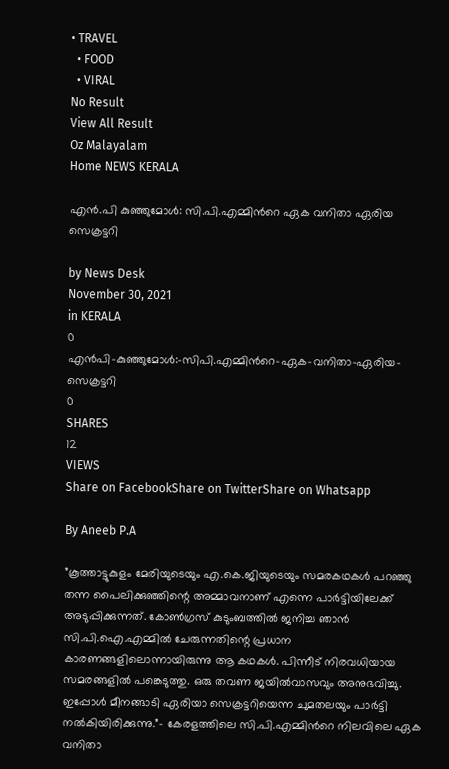• TRAVEL
  • FOOD
  • VIRAL
No Result
View All Result
Oz Malayalam
Home NEWS KERALA

എൻ.പി കുഞ്ഞുമോള്‍: സി.പി.എമ്മിന്‍റെ ഏക വനിതാ ഏരിയ സെക്രട്ടറി

by News Desk
November 30, 2021
in KERALA
0
എൻപി-കുഞ്ഞുമോള്‍:-സിപി.എമ്മിന്‍റെ-ഏക-വനിതാ-ഏരിയ-സെക്രട്ടറി
0
SHARES
12
VIEWS
Share on FacebookShare on TwitterShare on Whatsapp

By Aneeb P.A

”കൂത്താട്ടുകുളം മേരിയുടെയും എ.കെ.ജിയുടെയും സമരകഥകള്‍ പറഞ്ഞു തന്ന പൈലിക്കുഞ്ഞിന്റെ അമ്മാവനാണ് എന്നെ പാര്‍ട്ടിയിലേക്ക് അടുപ്പിക്കുന്നത്. കോണ്‍ഗ്രസ് കുടുംബത്തില്‍ ജനിച്ച ഞാന്‍ സി.പി.ഐ.എമ്മില്‍ ചേരുന്നതിന്റെ പ്രധാന കാരണങ്ങളിലൊന്നായിരുന്നു ആ കഥകള്‍. പിന്നീട് നിരവധിയായ സമരങ്ങളില്‍ പങ്കെടുത്തു. ഒരു തവണ ജയില്‍വാസവും അനുഭവിച്ചു. ഇപ്പോള്‍ മീനങ്ങാടി ഏരിയാ സെക്രട്ടറിയെന്ന ചുമതലയും പാര്‍ട്ടി നല്‍കിയിരിക്കുന്നു.”– കേരളത്തിലെ സി.പി.എമ്മിന്‍റെ നിലവിലെ ഏക വനിതാ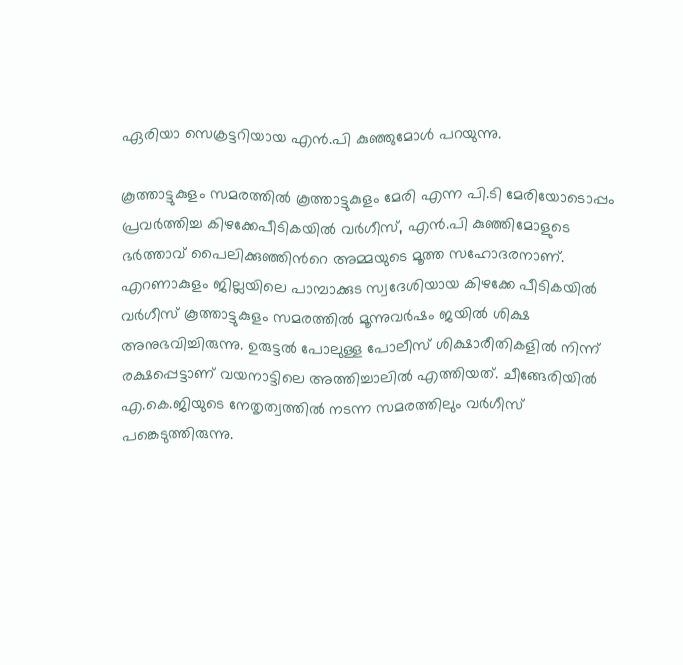ഏരിയാ സെക്രട്ടറിയായ എന്‍.പി കുഞ്ഞുമോള്‍ പറയുന്നു.

കൂത്താട്ടുകുളം സമരത്തില്‍ കൂത്താട്ടുകുളം മേരി എന്ന പി.ടി മേരിയോടൊപ്പം പ്രവര്‍ത്തിച്ച കിഴക്കേപീടികയില്‍ വര്‍ഗീസ്, എന്‍.പി കുഞ്ഞിമോളുടെ ഭര്‍ത്താവ് പൈലിക്കുഞ്ഞിന്‍റെ അമ്മയുടെ മൂത്ത സഹോദരനാണ്. എറണാകുളം ജില്ലയിലെ പാമ്പാക്കുട സ്വദേശിയായ കിഴക്കേ പീടികയില്‍ വര്‍ഗീസ് കൂത്താട്ടുകുളം സമരത്തില്‍ മൂന്നുവര്‍ഷം ജയില്‍ ശിക്ഷ അനുഭവിച്ചിരുന്നു. ഉരുട്ടല്‍ പോലുള്ള പോലീസ് ശിക്ഷാരീതികളില്‍ നിന്ന് രക്ഷപ്പെട്ടാണ് വയനാട്ടിലെ അത്തിച്ചാലില്‍ എത്തിയത്. ചീങ്ങേരിയില്‍ എ.കെ.ജിയുടെ നേതൃത്വത്തില്‍ നടന്ന സമരത്തിലും വര്‍ഗീസ് പങ്കെടുത്തിരുന്നു.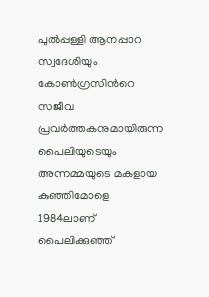പുല്‍പ്പള്ളി ആനപ്പാറ സ്വദേശിയും കോണ്‍ഗ്രസിന്‍റെ സജീവ പ്രവര്‍ത്തകനുമായിരുന്ന പൈലിയുടെയും അന്നമ്മയുടെ മകളായ കുഞ്ഞിമോളെ 1984ലാണ് പൈലിക്കുഞ്ഞ്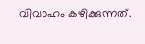വിവാഹം കഴിക്കുന്നത്.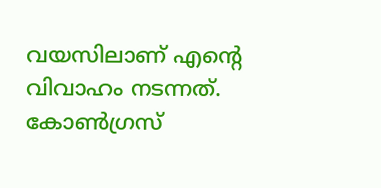വയസിലാണ് എന്‍റെ വിവാഹം നടന്നത്. കോണ്‍ഗ്രസ്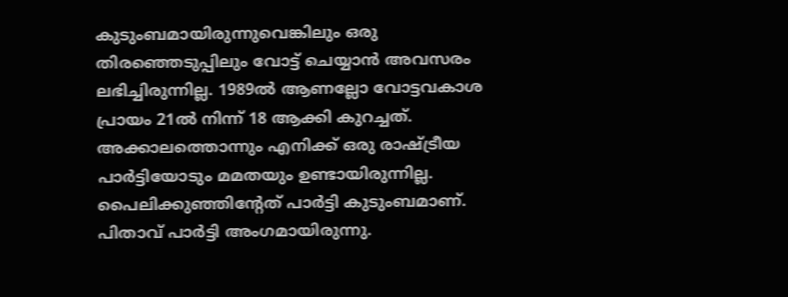കുടുംബമായിരുന്നുവെങ്കിലും ഒരു തിരഞ്ഞെടുപ്പിലും വോട്ട് ചെയ്യാന്‍ അവസരം ലഭിച്ചിരുന്നില്ല. 1989ല്‍ ആണല്ലോ വോട്ടവകാശ പ്രായം 21ല്‍ നിന്ന് 18 ആക്കി കുറച്ചത്. അക്കാലത്തൊന്നും എനിക്ക് ഒരു രാഷ്ട്രീയ പാര്‍ട്ടിയോടും മമതയും ഉണ്ടായിരുന്നില്ല. പൈലിക്കുഞ്ഞിന്റേത് പാര്‍ട്ടി കുടുംബമാണ്. പിതാവ് പാര്‍ട്ടി അംഗമായിരുന്നു.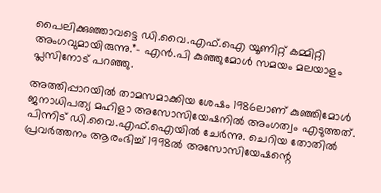പൈലിക്കുഞ്ഞാവട്ടെ ഡി.വൈ.എഫ്.ഐ യൂണിറ്റ് കമ്മിറ്റി അംഗവുമായിരുന്നു.”– എന്‍.പി കുഞ്ഞുമോള്‍ സമയം മലയാളം പ്ലസിനോട് പറഞ്ഞു.

അത്തിപ്പാറയില്‍ താമസമാക്കിയ ശേഷം 1986ലാണ് കുഞ്ഞിമോള്‍ ജനാധിപത്യ മഹിളാ അസോസിയേഷനില്‍ അംഗത്വം എടുത്തത്. പിന്നിട് ഡി.വൈ.എഫ്.ഐയില്‍ ചേര്‍ന്നു. ചെറിയ തോതില്‍ പ്രവര്‍ത്തനം ആരംഭിച്ച് 1998ല്‍ അസോസിയേഷന്റെ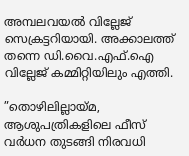അമ്പലവയല്‍ വില്ലേജ് സെക്രട്ടറിയായി. അക്കാലത്ത് തന്നെ ഡി.വൈ.എഫ്.ഐ വില്ലേജ് കമ്മിറ്റിയിലും എത്തി.

”തൊഴിലില്ലായ്മ, ആശുപത്രികളിലെ ഫീസ് വര്‍ധന തുടങ്ങി നിരവധി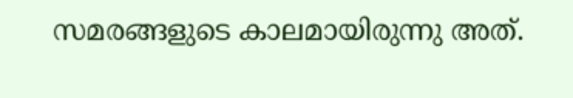സമരങ്ങളുടെ കാലമായിരുന്നു അത്.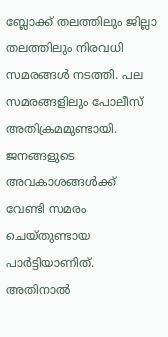ബ്ലോക്ക് തലത്തിലും ജില്ലാ തലത്തിലും നിരവധി സമരങ്ങള്‍ നടത്തി. പല സമരങ്ങളിലും പോലീസ് അതിക്രമമുണ്ടായി. ജനങ്ങളുടെ അവകാശങ്ങള്‍ക്ക് വേണ്ടി സമരം ചെയ്തുണ്ടായ പാര്‍ട്ടിയാണിത്. അതിനാല്‍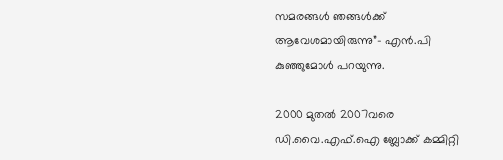സമരങ്ങള്‍ ഞങ്ങള്‍ക്ക് ആവേശമായിരുന്നു”– എന്‍.പി കുഞ്ഞുമോള്‍ പറയുന്നു.

2000 മുതല്‍ 2007വരെ ഡി.വൈ.എഫ്.ഐ ബ്ലോക്ക് കമ്മിറ്റി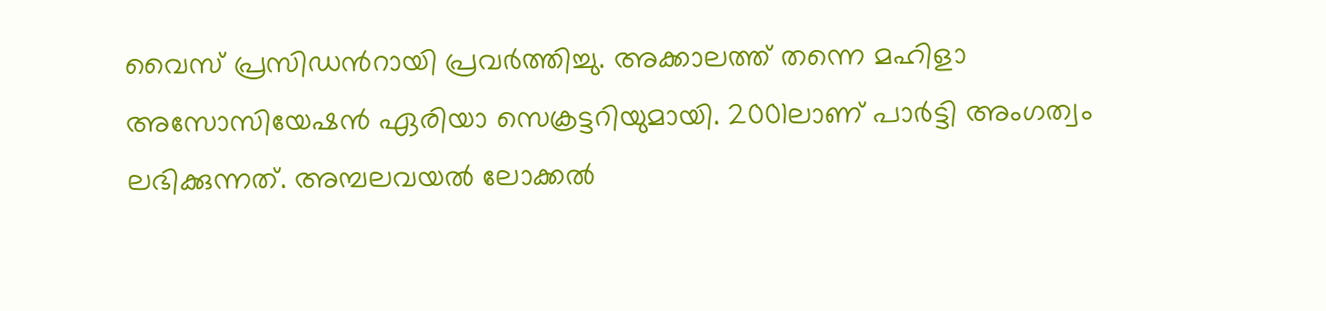വൈസ് പ്രസിഡന്‍റായി പ്രവര്‍ത്തിച്ചു. അക്കാലത്ത് തന്നെ മഹിളാ അസോസിയേഷന്‍ ഏരിയാ സെക്രട്ടറിയുമായി. 2001ലാണ് പാര്‍ട്ടി അംഗത്വം ലഭിക്കുന്നത്. അമ്പലവയല്‍ ലോക്കല്‍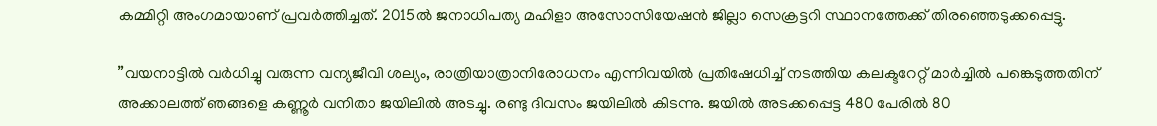കമ്മിറ്റി അംഗമായാണ് പ്രവര്‍ത്തിച്ചത്. 2015ല്‍ ജനാധിപത്യ മഹിളാ അസോസിയേഷന്‍ ജില്ലാ സെക്രട്ടറി സ്ഥാനത്തേക്ക് തിരഞ്ഞെടുക്കപ്പെട്ടു.

”വയനാട്ടില്‍ വര്‍ധിച്ചു വരുന്ന വന്യജീവി ശല്യം, രാത്രിയാത്രാനിരോധനം എന്നിവയില്‍ പ്രതിഷേധിച്ച് നടത്തിയ കലക്ടറേറ്റ് മാര്‍ച്ചില്‍ പങ്കെടുത്തതിന് അക്കാലത്ത് ഞങ്ങളെ കണ്ണൂര്‍ വനിതാ ജയിലില്‍ അടച്ചു. രണ്ടു ദിവസം ജയിലില്‍ കിടന്നു. ജയില്‍ അടക്കപ്പെട്ട 480 പേരില്‍ 80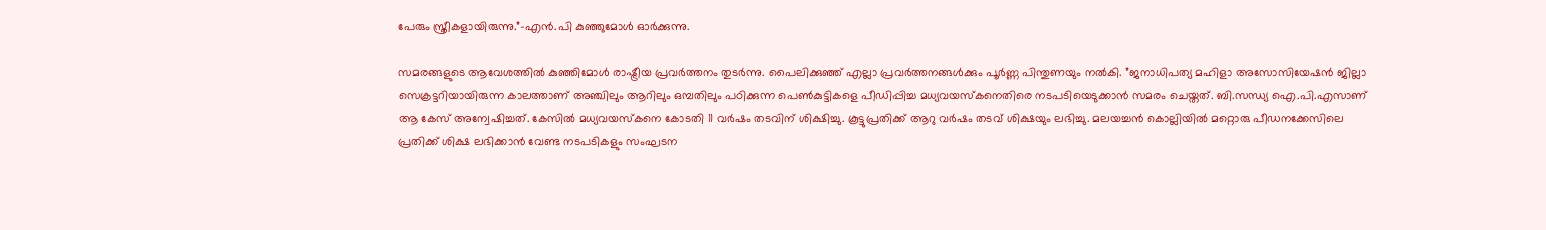പേരും സ്ത്രീകളായിരുന്നു.”–എന്‍.പി കുഞ്ഞുമോള്‍ ഓര്‍ക്കുന്നു.

സമരങ്ങളുടെ ആവേശത്തില്‍ കുഞ്ഞിമോള്‍ രാഷ്ട്രീയ പ്രവര്‍ത്തനം തുടര്‍ന്നു. പൈലിക്കുഞ്ഞ് എല്ലാ പ്രവര്‍ത്തനങ്ങള്‍ക്കും പൂര്‍ണ്ണ പിന്തുണയും നല്‍കി. ”ജനാധിപത്യ മഹിളാ അസോസിയേഷന്‍ ജില്ലാ സെക്രട്ടറിയായിരുന്ന കാലത്താണ് അഞ്ചിലും ആറിലും ഒമ്പതിലും പഠിക്കുന്ന പെണ്‍കുട്ടികളെ പീഡിപ്പിച്ച മധ്യവയസ്‌കനെതിരെ നടപടിയെടുക്കാന്‍ സമരം ചെയ്തത്. ബി.സന്ധ്യ ഐ.പി.എസാണ് ആ കേസ് അന്വേഷിച്ചത്. കേസില്‍ മധ്യവയസ്‌കനെ കോടതി 11 വര്‍ഷം തടവിന് ശിക്ഷിച്ചു. കൂട്ടുപ്രതിക്ക് ആറു വര്‍ഷം തടവ് ശിക്ഷയും ലഭിച്ചു. മലയച്ചന്‍ കൊല്ലിയില്‍ മറ്റൊരു പീഡനക്കേസിലെ പ്രതിക്ക് ശിക്ഷ ലഭിക്കാന്‍ വേണ്ട നടപടികളും സംഘടന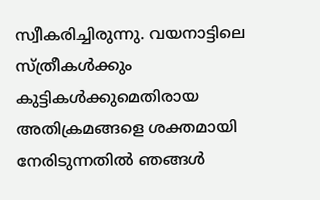സ്വീകരിച്ചിരുന്നു. വയനാട്ടിലെ സ്ത്രീകള്‍ക്കും കുട്ടികള്‍ക്കുമെതിരായ അതിക്രമങ്ങളെ ശക്തമായി നേരിടുന്നതില്‍ ഞങ്ങള്‍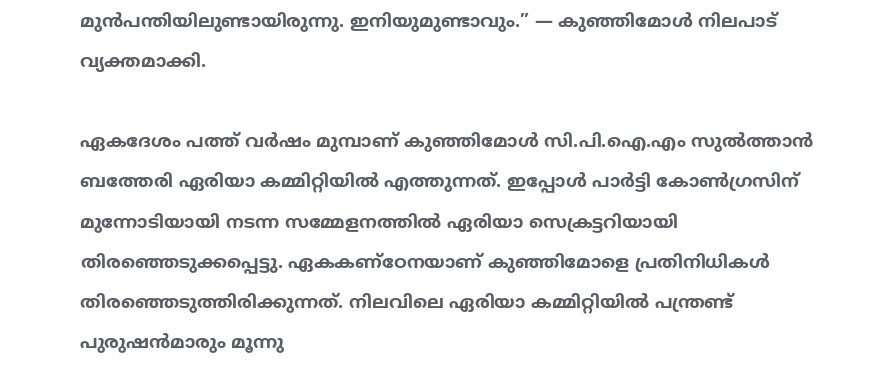മുന്‍പന്തിയിലുണ്ടായിരുന്നു. ഇനിയുമുണ്ടാവും.” — കുഞ്ഞിമോള്‍ നിലപാട് വ്യക്തമാക്കി.

ഏകദേശം പത്ത് വര്‍ഷം മുമ്പാണ് കുഞ്ഞിമോള്‍ സി.പി.ഐ.എം സുല്‍ത്താന്‍ ബത്തേരി ഏരിയാ കമ്മിറ്റിയില്‍ എത്തുന്നത്. ഇപ്പോള്‍ പാര്‍ട്ടി കോണ്‍ഗ്രസിന് മുന്നോടിയായി നടന്ന സമ്മേളനത്തില്‍ ഏരിയാ സെക്രട്ടറിയായി തിരഞ്ഞെടുക്കപ്പെട്ടു. ഏകകണ്‌ഠേനയാണ് കുഞ്ഞിമോളെ പ്രതിനിധികള്‍ തിരഞ്ഞെടുത്തിരിക്കുന്നത്. നിലവിലെ ഏരിയാ കമ്മിറ്റിയില്‍ പന്ത്രണ്ട് പുരുഷന്‍മാരും മൂന്നു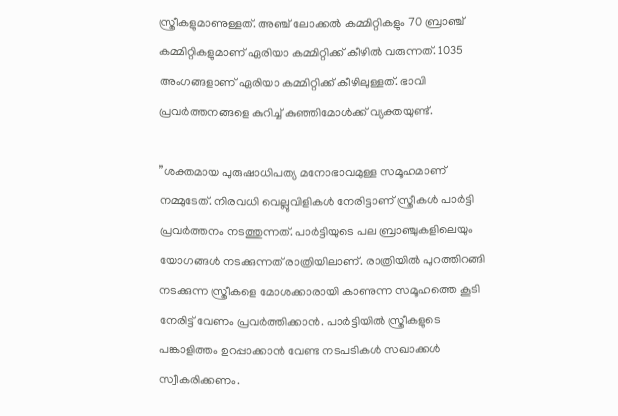സ്ത്രീകളുമാണുള്ളത്. അഞ്ച് ലോക്കല്‍ കമ്മിറ്റികളും 70 ബ്രാഞ്ച് കമ്മിറ്റികളുമാണ് ഏരിയാ കമ്മിറ്റിക്ക് കീഴില്‍ വരുന്നത്. 1035 അംഗങ്ങളാണ് ഏരിയാ കമ്മിറ്റിക്ക് കീഴിലുള്ളത്. ഭാവി പ്രവര്‍ത്തനങ്ങളെ കുറിച്ച് കുഞ്ഞിമോള്‍ക്ക് വ്യക്തയുണ്ട്.

”ശക്തമായ പുരുഷാധിപത്യ മനോഭാവമുള്ള സമൂഹമാണ് നമ്മുടേത്. നിരവധി വെല്ലുവിളികള്‍ നേരിട്ടാണ് സ്ത്രീകള്‍ പാര്‍ട്ടി പ്രവര്‍ത്തനം നടത്തുന്നത്. പാര്‍ട്ടിയുടെ പല ബ്രാഞ്ചുകളിലെയും യോഗങ്ങള്‍ നടക്കുന്നത് രാത്രിയിലാണ്. രാത്രിയില്‍ പുറത്തിറങ്ങി നടക്കുന്ന സ്ത്രീകളെ മോശക്കാരായി കാണുന്ന സമൂഹത്തെ കൂടി നേരിട്ട് വേണം പ്രവര്‍ത്തിക്കാന്‍. പാര്‍ട്ടിയില്‍ സ്ത്രീകളുടെ പങ്കാളിത്തം ഉറപ്പാക്കാന്‍ വേണ്ട നടപടികള്‍ സഖാക്കള്‍ സ്വീകരിക്കണം.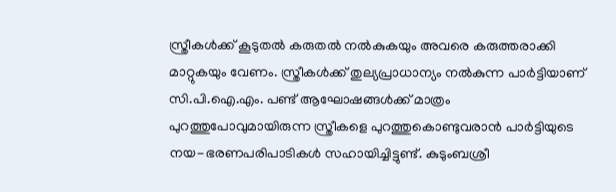സ്ത്രീകള്‍ക്ക് കൂടുതല്‍ കരുതല്‍ നല്‍കുകയും അവരെ കരുത്തരാക്കി മാറ്റുകയും വേണം. സ്ത്രീകള്‍ക്ക് തുല്യപ്രാധാന്യം നല്‍കുന്ന പാര്‍ട്ടിയാണ് സി.പി.ഐ.എം. പണ്ട് ആഘോഷങ്ങള്‍ക്ക് മാത്രം പുറത്തുപോവുമായിരുന്ന സ്ത്രീകളെ പുറത്തുകൊണ്ടുവരാന്‍ പാര്‍ട്ടിയുടെ നയ-ഭരണപരിപാടികള്‍ സഹായിച്ചിട്ടുണ്ട്. കുടുംബശ്രീ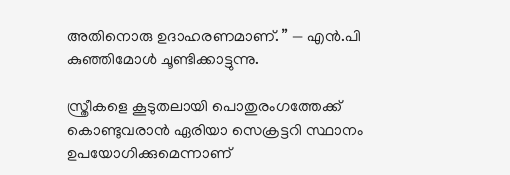അതിനൊരു ഉദാഹരണമാണ്. ” — എന്‍.പി കുഞ്ഞിമോള്‍ ചൂണ്ടിക്കാട്ടുന്നു.

സ്ത്രീകളെ കൂടുതലായി പൊതുരംഗത്തേക്ക് കൊണ്ടുവരാന്‍ ഏരിയാ സെക്രട്ടറി സ്ഥാനം ഉപയോഗിക്കുമെന്നാണ്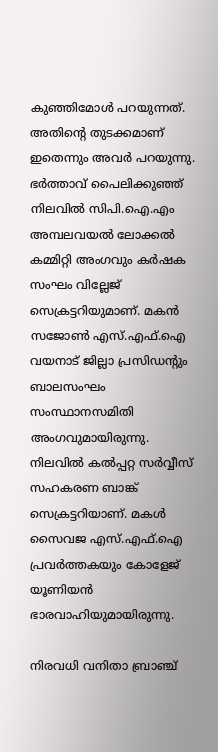കുഞ്ഞിമോള്‍ പറയുന്നത്. അതിന്റെ തുടക്കമാണ് ഇതെന്നും അവര്‍ പറയുന്നു. ഭര്‍ത്താവ് പൈലിക്കുഞ്ഞ് നിലവില്‍ സിപി.ഐ.എം അമ്പലവയല്‍ ലോക്കല്‍ കമ്മിറ്റി അംഗവും കര്‍ഷക സംഘം വില്ലേജ് സെക്രട്ടറിയുമാണ്. മകന്‍ സജോണ്‍ എസ്.എഫ്.ഐ വയനാട് ജില്ലാ പ്രസിഡന്റും ബാലസംഘം സംസ്ഥാനസമിതി അംഗവുമായിരുന്നു. നിലവില്‍ കല്‍പ്പറ്റ സര്‍വ്വീസ് സഹകരണ ബാങ്ക് സെക്രട്ടറിയാണ്. മകള്‍ സൈവജ എസ്.എഫ്.ഐ പ്രവര്‍ത്തകയും കോളേജ് യൂണിയന്‍ ഭാരവാഹിയുമായിരുന്നു.

നിരവധി വനിതാ ബ്രാഞ്ച്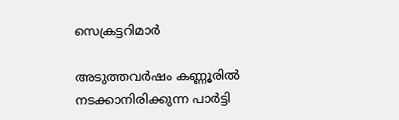സെക്രട്ടറിമാര്‍

അടുത്തവര്‍ഷം കണ്ണൂരില്‍ നടക്കാനിരിക്കുന്ന പാര്‍ട്ടി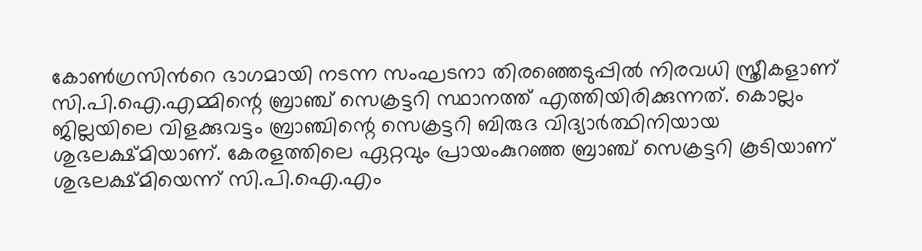കോണ്‍ഗ്രസിന്‍റെ ഭാഗമായി നടന്ന സംഘടനാ തിരഞ്ഞെടുപ്പില്‍ നിരവധി സ്ത്രീകളാണ് സി.പി.ഐ.എമ്മിന്റെ ബ്രാഞ്ച് സെക്രട്ടറി സ്ഥാനത്ത് എത്തിയിരിക്കുന്നത്. കൊല്ലം ജില്ലയിലെ വിളക്കുവട്ടം ബ്രാഞ്ചിന്റെ സെക്രട്ടറി ബിരുദ വിദ്യാര്‍ത്ഥിനിയായ ശുഭലക്ഷ്മിയാണ്. കേരളത്തിലെ ഏറ്റവും പ്രായംകുറഞ്ഞ ബ്രാഞ്ച് സെക്രട്ടറി കൂടിയാണ് ശുഭലക്ഷ്മിയെന്ന് സി.പി.ഐ.എം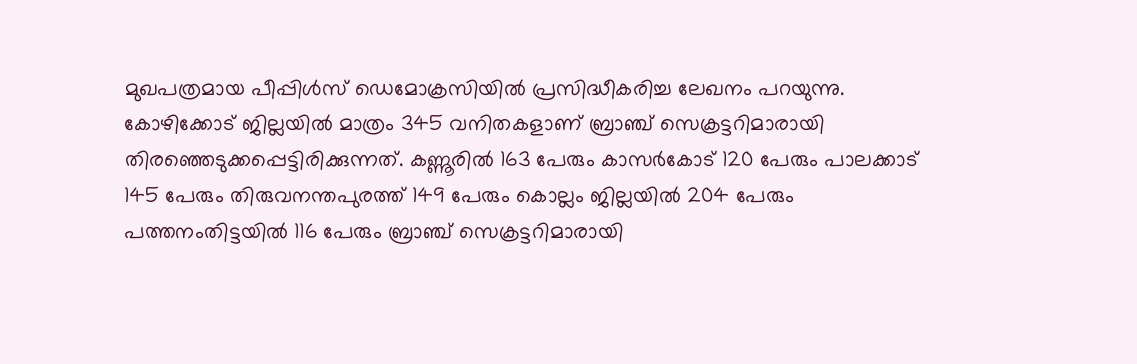മുഖപത്രമായ പീപ്പിള്‍സ് ഡെമോക്രസിയില്‍ പ്രസിദ്ധീകരിച്ച ലേഖനം പറയുന്നു. കോഴിക്കോട് ജില്ലയില്‍ മാത്രം 345 വനിതകളാണ് ബ്രാഞ്ച് സെക്രട്ടറിമാരായി തിരഞ്ഞെടുക്കപ്പെട്ടിരിക്കുന്നത്. കണ്ണൂരില്‍ 163 പേരും കാസര്‍കോട് 120 പേരും പാലക്കാട് 145 പേരും തിരുവനന്തപുരത്ത് 149 പേരും കൊല്ലം ജില്ലയില്‍ 204 പേരും പത്തനംതിട്ടയില്‍ 116 പേരും ബ്രാഞ്ച് സെക്രട്ടറിമാരായി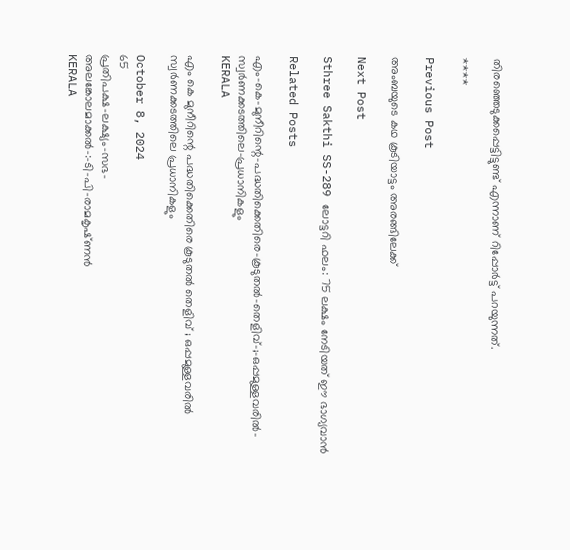തിരഞ്ഞെടുക്കപ്പെട്ടിട്ടുണ്ട് എന്നാണ് റിപ്പോര്‍ട്ട് പറയുന്നത്.

****

Previous Post

അംബയുടെ കഥ കൂടിയാട്ടം അരങ്ങിലേക്ക്‌

Next Post

Sthree Sakthi SS-289 ലോട്ടറി ഫലം: 75 ലക്ഷം നേടിയത് ഈ ഭാഗ്യവാൻ

Related Posts

എം-കെ-മുനീറിന്റെ-പദ്ധതിക്കെതിരെ-കൂടുതൽ-തെളിവ്‌-;-ഒപ്പമുള്ളവരിൽ-
സ്വർണക്കടത്തിലെ-പ്രധാനികളും
KERALA

എം കെ മുനീറിന്റെ പദ്ധതിക്കെതിരെ കൂടുതൽ തെളിവ്‌ ; ഒപ്പമുള്ളവരിൽ
സ്വർണക്കടത്തിലെ പ്രധാനികളും

October 8, 2024
65
പ്രതിപക്ഷ-ലക്ഷ്യം-സഭ-
അലങ്കോലമാക്കൽ-:-ടി-പി-രാമകൃഷ്‌ണൻ
KERALA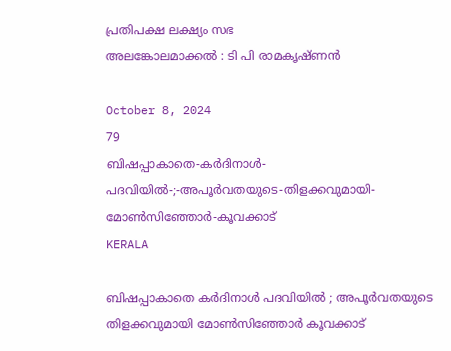പ്രതിപക്ഷ ലക്ഷ്യം സഭ
അലങ്കോലമാക്കൽ : ടി പി രാമകൃഷ്‌ണൻ

October 8, 2024
79
ബിഷപ്പാകാതെ-കർദിനാൾ-പദവിയിൽ-;-അപൂർവതയുടെ-തിളക്കവുമായി-മോൺസിഞ്ഞോർ-കൂവക്കാട്‌
KERALA

ബിഷപ്പാകാതെ കർദിനാൾ പദവിയിൽ ; അപൂർവതയുടെ തിളക്കവുമായി മോൺസിഞ്ഞോർ കൂവക്കാട്‌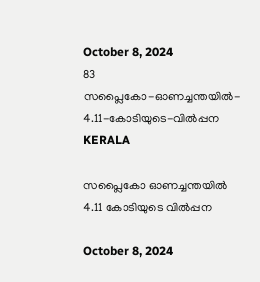October 8, 2024
83
സപ്ലൈകോ-ഓണച്ചന്തയിൽ-
4.11-കോടിയുടെ-വിൽപ്പന
KERALA

സപ്ലൈകോ ഓണച്ചന്തയിൽ
4.11 കോടിയുടെ വിൽപ്പന

October 8, 2024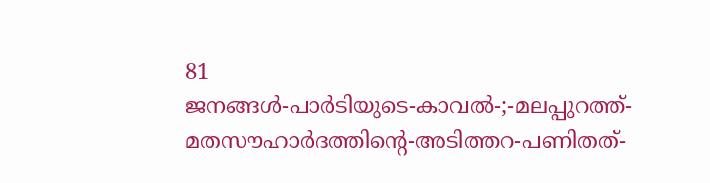81
ജനങ്ങൾ-പാർടിയുടെ-കാവൽ-;-മലപ്പുറത്ത്-മതസൗഹാർദത്തിന്റെ-അടിത്തറ-പണിതത്-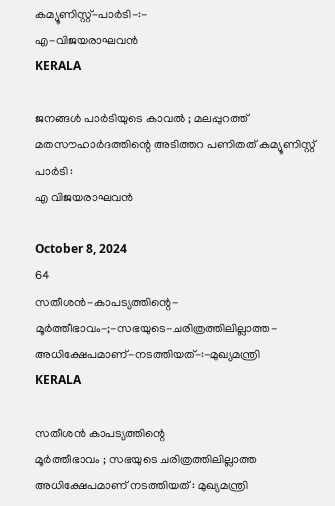കമ്യൂണിസ്റ്റ്-പാർടി-:-
എ-വിജയരാഘവൻ
KERALA

ജനങ്ങൾ പാർടിയുടെ കാവൽ ; മലപ്പുറത്ത് മതസൗഹാർദത്തിന്റെ അടിത്തറ പണിതത് കമ്യൂണിസ്റ്റ് പാർടി :
എ വിജയരാഘവൻ

October 8, 2024
64
സതീശൻ-കാപട്യത്തിന്റെ-
മൂർത്തീഭാവം-;-സഭയുടെ-ചരിത്രത്തിലില്ലാത്ത-അധിക്ഷേപമാണ്‌-നടത്തിയത്‌-:-മുഖ്യമന്ത്രി
KERALA

സതീശൻ കാപട്യത്തിന്റെ
മൂർത്തീഭാവം ; സഭയുടെ ചരിത്രത്തിലില്ലാത്ത അധിക്ഷേപമാണ്‌ നടത്തിയത്‌ : മുഖ്യമന്ത്രി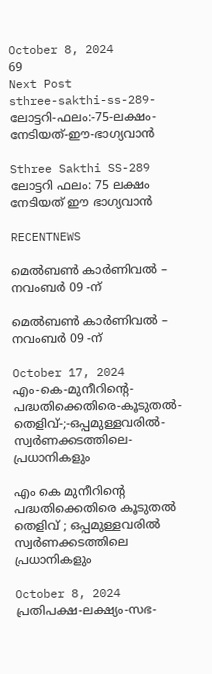October 8, 2024
69
Next Post
sthree-sakthi-ss-289-ലോട്ടറി-ഫലം:-75-ലക്ഷം-നേടിയത്-ഈ-ഭാഗ്യവാൻ

Sthree Sakthi SS-289 ലോട്ടറി ഫലം: 75 ലക്ഷം നേടിയത് ഈ ഭാഗ്യവാൻ

RECENTNEWS

മെൽബൺ കാർണിവൽ – നവംബർ 09 -ന്

മെൽബൺ കാർണിവൽ – നവംബർ 09 -ന്

October 17, 2024
എം-കെ-മുനീറിന്റെ-പദ്ധതിക്കെതിരെ-കൂടുതൽ-തെളിവ്‌-;-ഒപ്പമുള്ളവരിൽ-
സ്വർണക്കടത്തിലെ-പ്രധാനികളും

എം കെ മുനീറിന്റെ പദ്ധതിക്കെതിരെ കൂടുതൽ തെളിവ്‌ ; ഒപ്പമുള്ളവരിൽ
സ്വർണക്കടത്തിലെ പ്രധാനികളും

October 8, 2024
പ്രതിപക്ഷ-ലക്ഷ്യം-സഭ-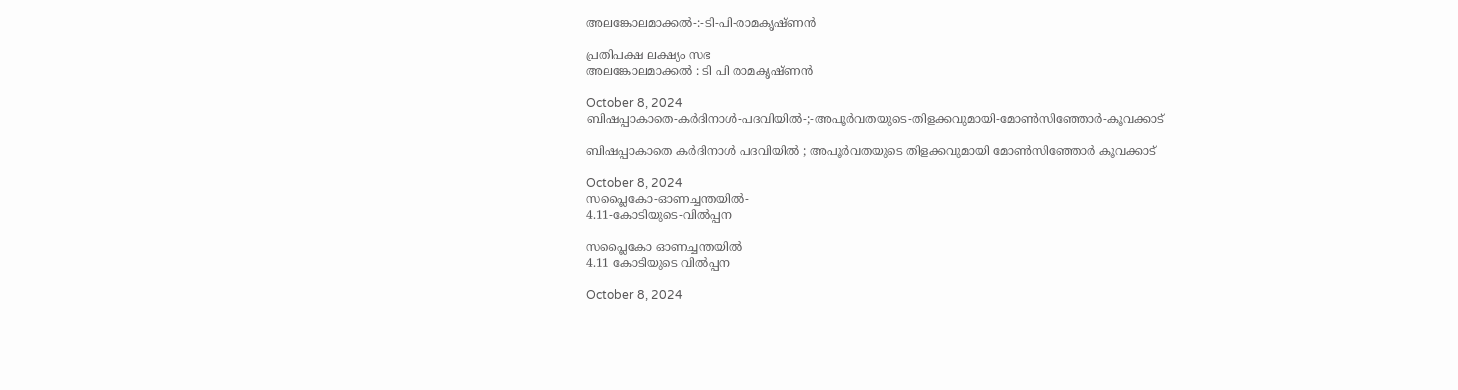അലങ്കോലമാക്കൽ-:-ടി-പി-രാമകൃഷ്‌ണൻ

പ്രതിപക്ഷ ലക്ഷ്യം സഭ
അലങ്കോലമാക്കൽ : ടി പി രാമകൃഷ്‌ണൻ

October 8, 2024
ബിഷപ്പാകാതെ-കർദിനാൾ-പദവിയിൽ-;-അപൂർവതയുടെ-തിളക്കവുമായി-മോൺസിഞ്ഞോർ-കൂവക്കാട്‌

ബിഷപ്പാകാതെ കർദിനാൾ പദവിയിൽ ; അപൂർവതയുടെ തിളക്കവുമായി മോൺസിഞ്ഞോർ കൂവക്കാട്‌

October 8, 2024
സപ്ലൈകോ-ഓണച്ചന്തയിൽ-
4.11-കോടിയുടെ-വിൽപ്പന

സപ്ലൈകോ ഓണച്ചന്തയിൽ
4.11 കോടിയുടെ വിൽപ്പന

October 8, 2024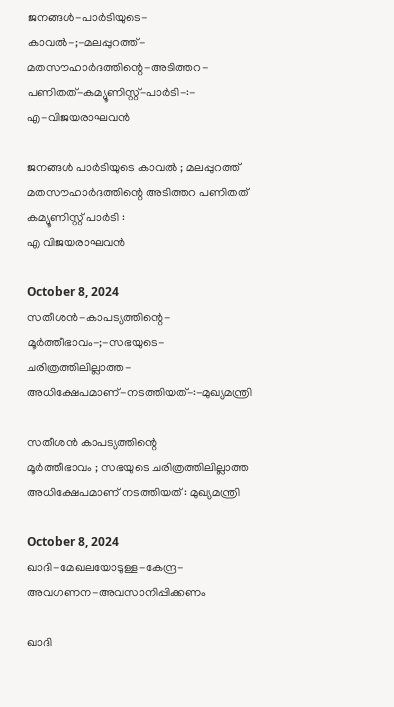ജനങ്ങൾ-പാർടിയുടെ-കാവൽ-;-മലപ്പുറത്ത്-മതസൗഹാർദത്തിന്റെ-അടിത്തറ-പണിതത്-കമ്യൂണിസ്റ്റ്-പാർടി-:-
എ-വിജയരാഘവൻ

ജനങ്ങൾ പാർടിയുടെ കാവൽ ; മലപ്പുറത്ത് മതസൗഹാർദത്തിന്റെ അടിത്തറ പണിതത് കമ്യൂണിസ്റ്റ് പാർടി :
എ വിജയരാഘവൻ

October 8, 2024
സതീശൻ-കാപട്യത്തിന്റെ-
മൂർത്തീഭാവം-;-സഭയുടെ-ചരിത്രത്തിലില്ലാത്ത-അധിക്ഷേപമാണ്‌-നടത്തിയത്‌-:-മുഖ്യമന്ത്രി

സതീശൻ കാപട്യത്തിന്റെ
മൂർത്തീഭാവം ; സഭയുടെ ചരിത്രത്തിലില്ലാത്ത അധിക്ഷേപമാണ്‌ നടത്തിയത്‌ : മുഖ്യമന്ത്രി

October 8, 2024
ഖാദി-മേഖലയോടുള്ള-കേന്ദ്ര-അവഗണന-അവസാനിപ്പിക്കണം

ഖാദി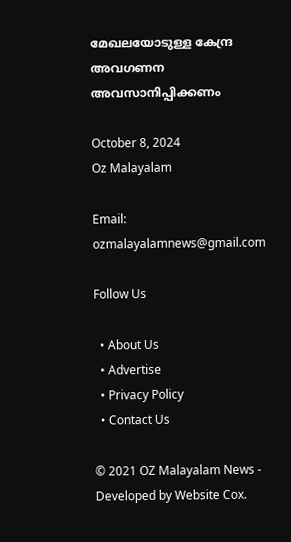മേഖലയോടുള്ള കേന്ദ്ര അവഗണന അവസാനിപ്പിക്കണം

October 8, 2024
Oz Malayalam

Email: ozmalayalamnews@gmail.com

Follow Us

  • About Us
  • Advertise
  • Privacy Policy
  • Contact Us

© 2021 OZ Malayalam News - Developed by Website Cox.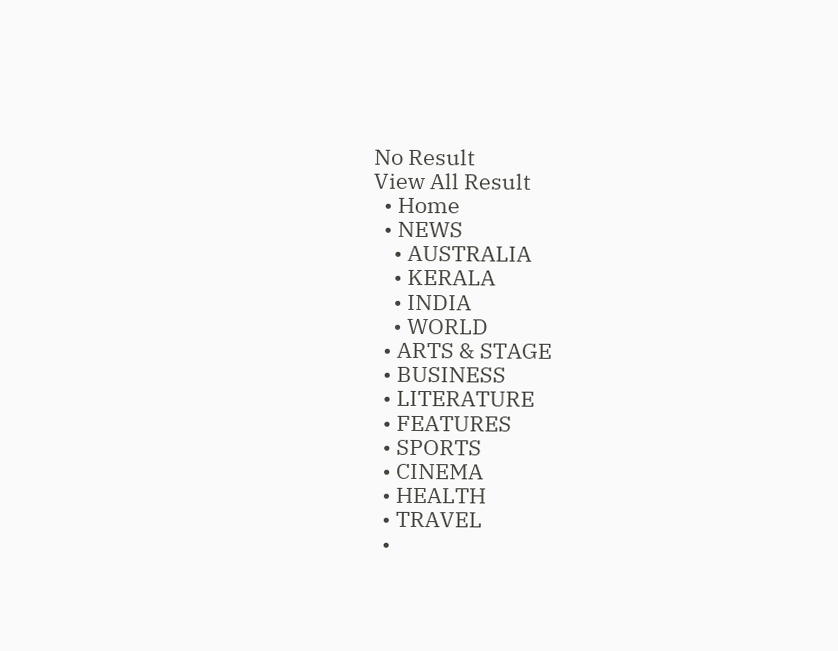No Result
View All Result
  • Home
  • NEWS
    • AUSTRALIA
    • KERALA
    • INDIA
    • WORLD
  • ARTS & STAGE
  • BUSINESS
  • LITERATURE
  • FEATURES
  • SPORTS
  • CINEMA
  • HEALTH
  • TRAVEL
  •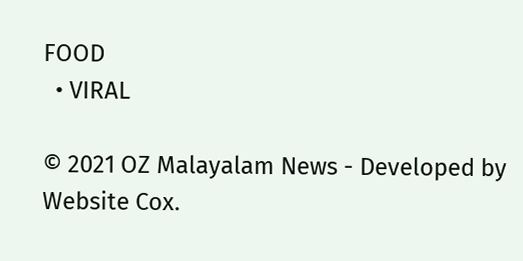FOOD
  • VIRAL

© 2021 OZ Malayalam News - Developed by Website Cox.